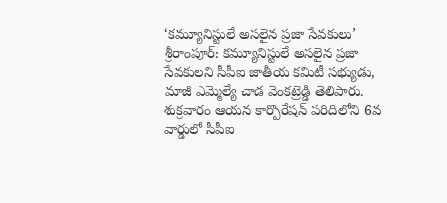‘కమ్యూనిస్టులే అసలైన ప్రజా సేవకులు’
శ్రీరాంపూర్: కమ్యూనిస్టులే అసలైన ప్రజా సేవకులని సీపీఐ జాతీయ కమిటీ సభ్యుడు, మాజీ ఎమ్మెల్యే చాడ వెంకట్రెడ్డి తెలిపారు. శుక్రవారం ఆయన కార్పొరేషన్ పరిదిలోని 6వ వార్డులో సీపీఐ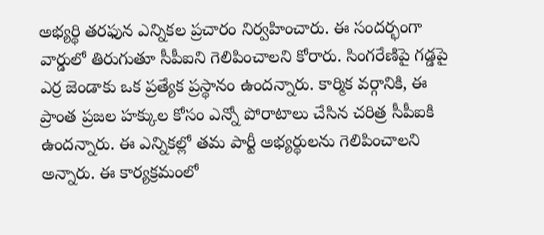అభ్యర్థి తరఫున ఎన్నికల ప్రచారం నిర్వహించారు. ఈ సందర్భంగా వార్డులో తిరుగుతూ సీపీఐని గెలిపించాలని కోరారు. సింగరేణిపై గడ్డపై ఎర్ర జెండాకు ఒక ప్రత్యేక ప్రస్థానం ఉందన్నారు. కార్మిక వర్గానికి, ఈ ప్రాంత ప్రజల హక్కుల కోసం ఎన్నో పోరాటాలు చేసిన చరిత్ర సీపీఐకి ఉందన్నారు. ఈ ఎన్నికల్లో తమ పార్టీ అభ్యర్థులను గెలిపించాలని అన్నారు. ఈ కార్యక్రమంలో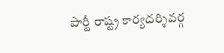పార్టీ రాష్ట్ర కార్యదర్శివర్గ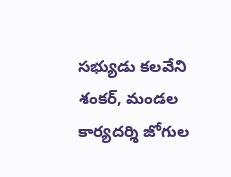సభ్యుడు కలవేని శంకర్, మండల కార్యదర్శి జోగుల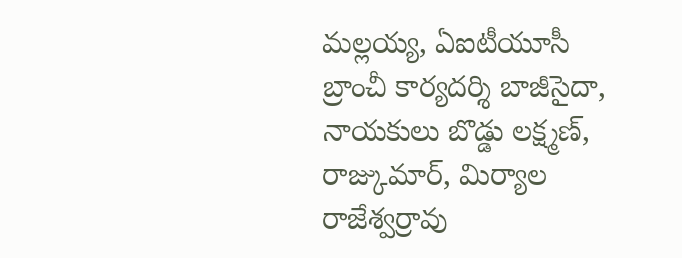మల్లయ్య, ఏఐటీయూసీ బ్రాంచీ కార్యదర్శి బాజీసైదా, నాయకులు బొడ్డు లక్ష్మణ్, రాజ్కుమార్, మిర్యాల రాజేశ్వర్రావు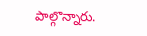పాల్గొన్నారు.